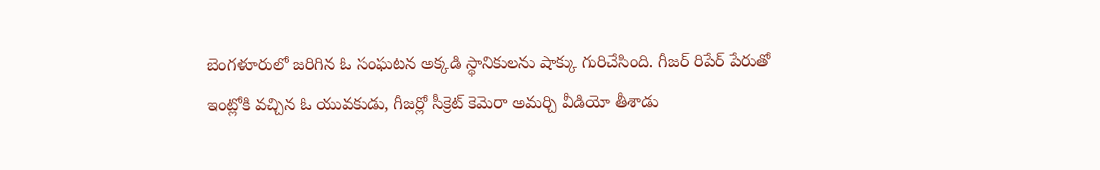బెంగళూరులో జరిగిన ఓ సంఘటన అక్కడి స్థానికులను షాక్కు గురిచేసింది. గీజర్ రిపేర్ పేరుతో ఇంట్లోకి వచ్చిన ఓ యువకుడు, గీజర్లో సీక్రెట్ కెమెరా అమర్చి వీడియో తీశాడు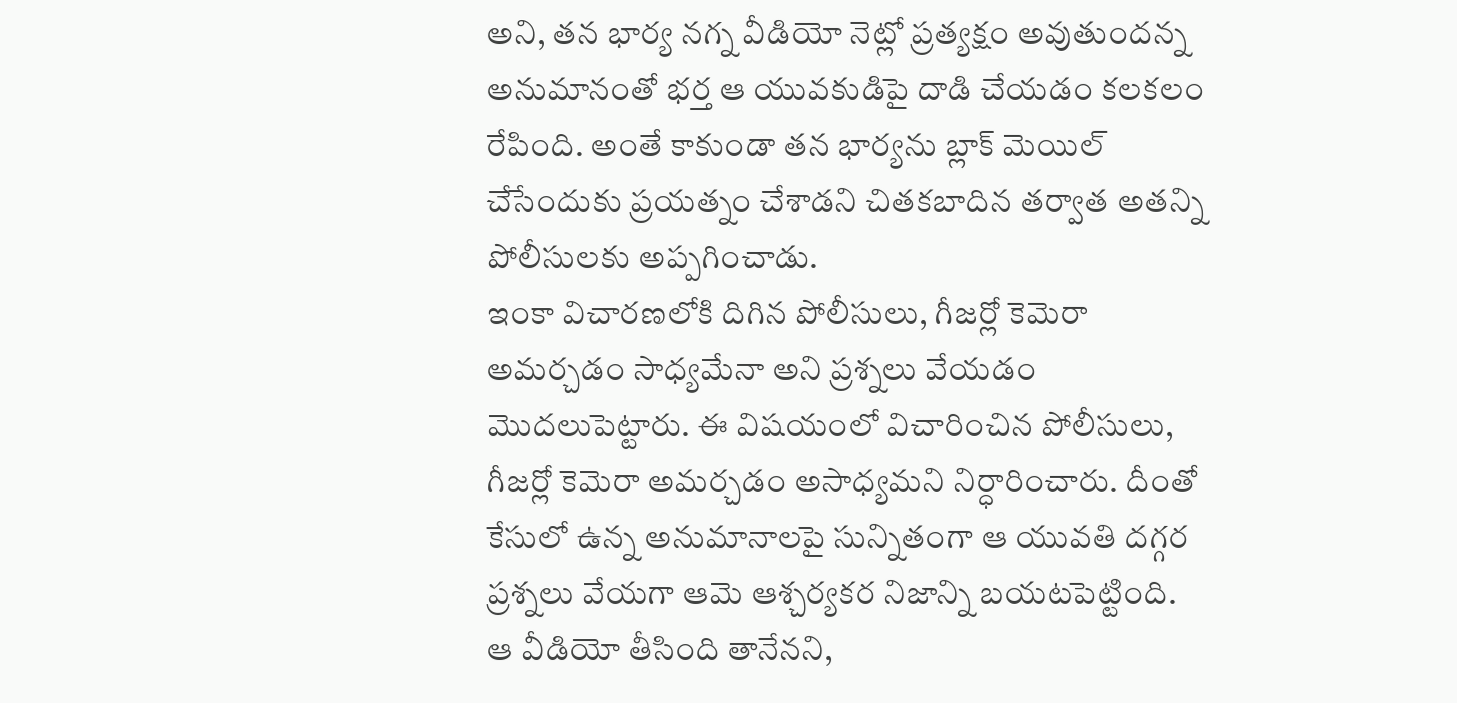అని, తన భార్య నగ్న వీడియో నెట్లో ప్రత్యక్షం అవుతుందన్న అనుమానంతో భర్త ఆ యువకుడిపై దాడి చేయడం కలకలం రేపింది. అంతే కాకుండా తన భార్యను బ్లాక్ మెయిల్ చేసేందుకు ప్రయత్నం చేశాడని చితకబాదిన తర్వాత అతన్ని పోలీసులకు అప్పగించాడు.
ఇంకా విచారణలోకి దిగిన పోలీసులు, గీజర్లో కెమెరా అమర్చడం సాధ్యమేనా అని ప్రశ్నలు వేయడం మొదలుపెట్టారు. ఈ విషయంలో విచారించిన పోలీసులు, గీజర్లో కెమెరా అమర్చడం అసాధ్యమని నిర్ధారించారు. దీంతో కేసులో ఉన్న అనుమానాలపై సున్నితంగా ఆ యువతి దగ్గర ప్రశ్నలు వేయగా ఆమె ఆశ్చర్యకర నిజాన్ని బయటపెట్టింది.
ఆ వీడియో తీసింది తానేనని,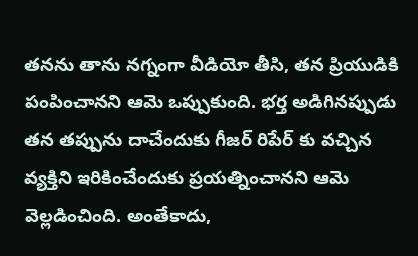తనను తాను నగ్నంగా వీడియో తీసి, తన ప్రియుడికి పంపించానని ఆమె ఒప్పుకుంది. భర్త అడిగినప్పుడు తన తప్పును దాచేందుకు గీజర్ రిపేర్ కు వచ్చిన వ్యక్తిని ఇరికించేందుకు ప్రయత్నించానని ఆమె వెల్లడించింది. అంతేకాదు,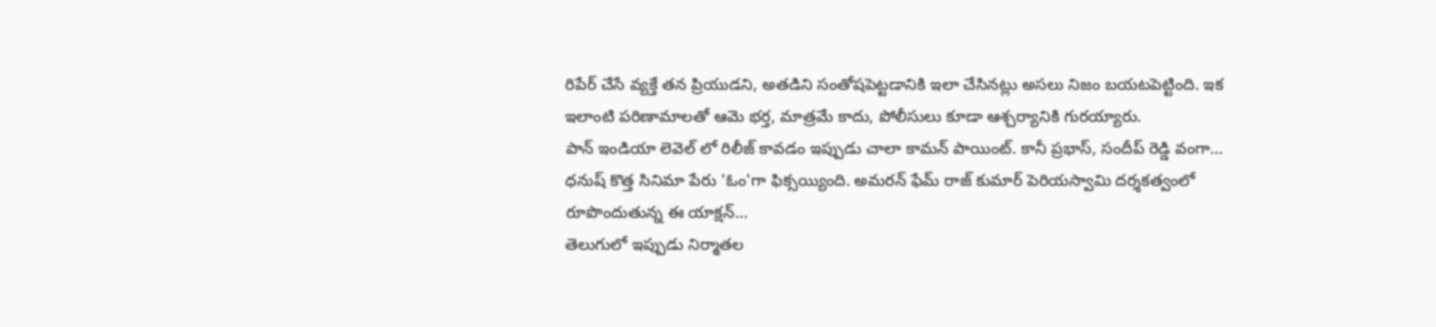రిపేర్ చేసే వ్యక్తే తన ప్రియుడని, అతడిని సంతోషపెట్టడానికి ఇలా చేసినట్లు అసలు నిజం బయటపెట్టింది. ఇక ఇలాంటి పరిణామాలతో ఆమె భర్త, మాత్రమే కాదు, పోలీసులు కూడా ఆశ్చర్యానికి గురయ్యారు.
పాన్ ఇండియా లెవెల్ లో రిలీజ్ కావడం ఇప్పుడు చాలా కామన్ పాయింట్. కానీ ప్రభాస్, సందీప్ రెడ్డి వంగా…
ధనుష్ కొత్త సినిమా పేరు 'ఓం'గా ఫిక్సయ్యింది. అమరన్ ఫేమ్ రాజ్ కుమార్ పెరియస్వామి దర్శకత్వంలో రూపొందుతున్న ఈ యాక్షన్…
తెలుగులో ఇప్పుడు నిర్మాతల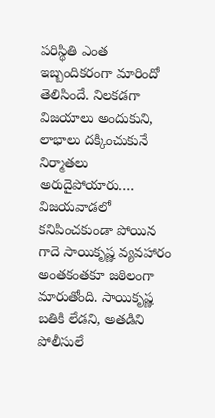పరిస్థితి ఎంత ఇబ్బందికరంగా మారిందో తెలిసిందే. నిలకడగా విజయాలు అందుకుని, లాభాలు దక్కించుకునే నిర్మాతలు అరుదైపోయారు.…
విజయవాడలో కనిపించకుండా పోయిన గాదె సాయికృష్ణ వ్యవహారం అంతకంతకూ జఠిలంగా మారుతోంది. సాయికృష్ణ బతికి లేడని, అతడిని పోలీసులే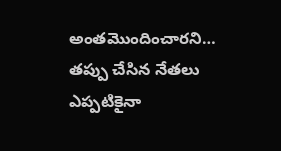అంతమొందించారని…
తప్పు చేసిన నేతలు ఎప్పటికైనా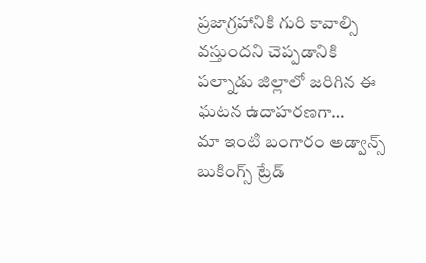ప్రజాగ్రహానికి గురి కావాల్సి వస్తుందని చెప్పడానికి పల్నాడు జిల్లాలో జరిగిన ఈ ఘటన ఉదాహరణగా…
మా ఇంటి బంగారం అడ్వాన్స్ బుకింగ్స్ ట్రేడ్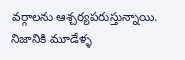వర్గాలను ఆశ్చర్యపరుస్తున్నాయి. నిజానికి మూడేళ్ళ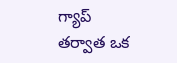గ్యాప్ తర్వాత ఒక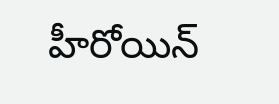హీరోయిన్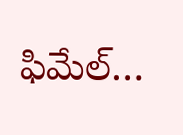ఫిమేల్…